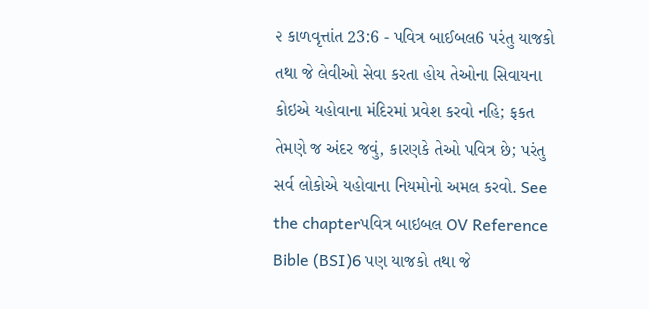૨ કાળવૃત્તાંત 23:6 - પવિત્ર બાઈબલ6 પરંતુ યાજકો તથા જે લેવીઓ સેવા કરતા હોય તેઓના સિવાયના કોઇએ યહોવાના મંદિરમાં પ્રવેશ કરવો નહિ; ફકત તેમણે જ અંદર જવું, કારણકે તેઓ પવિત્ર છે; પરંતુ સર્વ લોકોએ યહોવાના નિયમોનો અમલ કરવો. See the chapterપવિત્ર બાઇબલ OV Reference Bible (BSI)6 પણ યાજકો તથા જે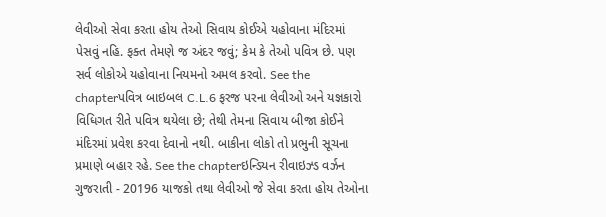લેવીઓ સેવા કરતા હોય તેઓ સિવાય કોઈએ યહોવાના મંદિરમાં પેસવું નહિ. ફક્ત તેમણે જ અંદર જવું; કેમ કે તેઓ પવિત્ર છે. પણ સર્વ લોકોએ યહોવાના નિયમનો અમલ કરવો. See the chapterપવિત્ર બાઇબલ C.L.6 ફરજ પરના લેવીઓ અને યજ્ઞકારો વિધિગત રીતે પવિત્ર થયેલા છે; તેથી તેમના સિવાય બીજા કોઈને મંદિરમાં પ્રવેશ કરવા દેવાનો નથી. બાકીના લોકો તો પ્રભુની સૂચના પ્રમાણે બહાર રહે. See the chapterઇન્ડિયન રીવાઇઝ્ડ વર્ઝન ગુજરાતી - 20196 યાજકો તથા લેવીઓ જે સેવા કરતા હોય તેઓના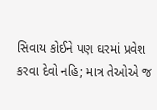સિવાય કોઈને પણ ઘરમાં પ્રવેશ કરવા દેવો નહિ; માત્ર તેઓએ જ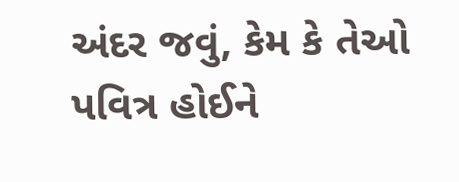અંદર જવું, કેમ કે તેઓ પવિત્ર હોઈને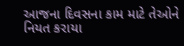આજના દિવસના કામ માટે તેઓને નિયત કરાયા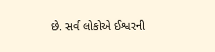છે. સર્વ લોકોએ ઈશ્વરની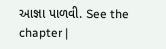આજ્ઞા પાળવી. See the chapter |